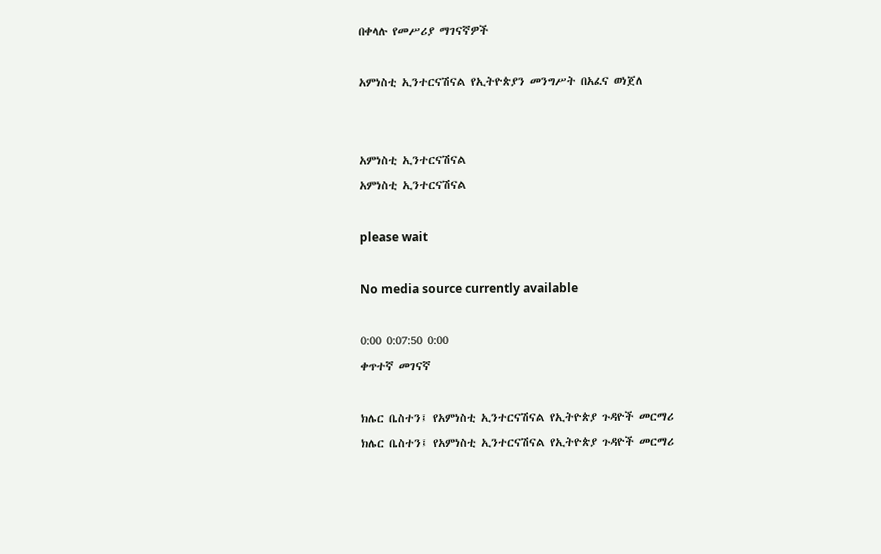በቀላሉ የመሥሪያ ማገናኛዎች

አምነስቲ ኢንተርናሽናል የኢትዮጵያን መንግሥት በአፈና ወነጀለ


አምነስቲ ኢንተርናሽናል
አምነስቲ ኢንተርናሽናል

please wait

No media source currently available

0:00 0:07:50 0:00
ቀጥተኛ መገናኛ

ክሌር ቤስተን፤ የአምነስቲ ኢንተርናሽናል የኢትዮጵያ ጉዳዮች መርማሪ
ክሌር ቤስተን፤ የአምነስቲ ኢንተርናሽናል የኢትዮጵያ ጉዳዮች መርማሪ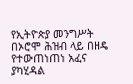የኢትዮጵያ መንግሥት በኦሮሞ ሕዝብ ላይ በዘዴ የተውጠነጠነ አፈና ያካሂዳል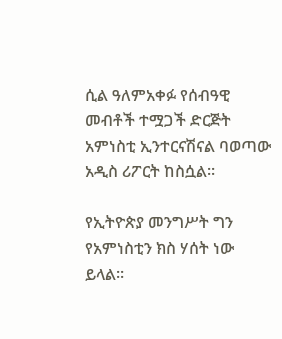ሲል ዓለምአቀፉ የሰብዓዊ መብቶች ተሟጋች ድርጅት አምነስቲ ኢንተርናሽናል ባወጣው አዲስ ሪፖርት ከስሷል፡፡

የኢትዮጵያ መንግሥት ግን የአምነስቲን ክስ ሃሰት ነው ይላል፡፡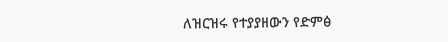ለዝርዝሩ የተያያዘውን የድምፅ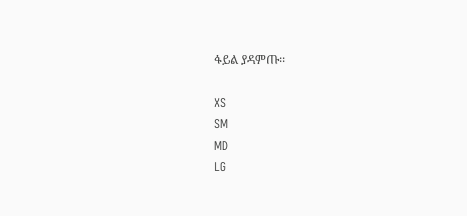ፋይል ያዳምጡ፡፡

XS
SM
MD
LG